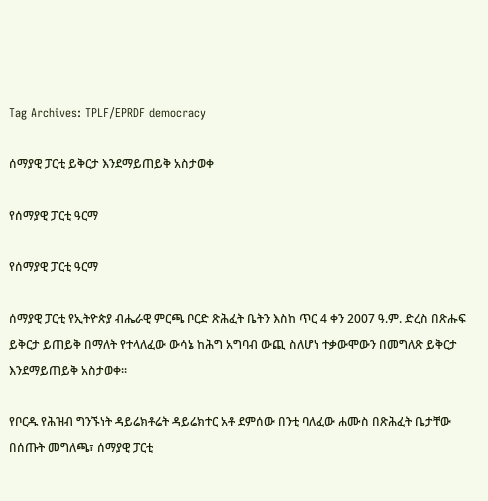Tag Archives: TPLF/EPRDF democracy

ሰማያዊ ፓርቲ ይቅርታ እንደማይጠይቅ አስታወቀ

የሰማያዊ ፓርቲ ዓርማ

የሰማያዊ ፓርቲ ዓርማ

ሰማያዊ ፓርቲ የኢትዮጵያ ብሔራዊ ምርጫ ቦርድ ጽሕፈት ቤትን እስከ ጥር 4 ቀን 2007 ዓ.ም. ድረስ በጽሑፍ ይቅርታ ይጠይቅ በማለት የተላለፈው ውሳኔ ከሕግ አግባብ ውጪ ስለሆነ ተቃውሞውን በመግለጽ ይቅርታ እንደማይጠይቅ አስታወቀ፡፡

የቦርዱ የሕዝብ ግንኙነት ዳይሬክቶሬት ዳይሬክተር አቶ ደምሰው በንቲ ባለፈው ሐሙስ በጽሕፈት ቤታቸው በሰጡት መግለጫ፣ ሰማያዊ ፓርቲ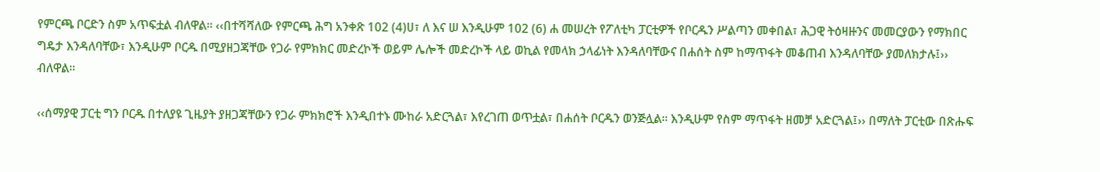የምርጫ ቦርድን ስም አጥፍቷል ብለዋል፡፡ ‹‹በተሻሻለው የምርጫ ሕግ አንቀጽ 102 (4)ሀ፣ ለ እና ሠ እንዲሁም 102 (6) ሐ መሠረት የፖለቲካ ፓርቲዎች የቦርዱን ሥልጣን መቀበል፣ ሕጋዊ ትዕዛዙንና መመርያውን የማክበር ግዴታ እንዳለባቸው፣ እንዲሁም ቦርዱ በሚያዘጋጃቸው የጋራ የምክክር መድረኮች ወይም ሌሎች መድረኮች ላይ ወኪል የመላክ ኃላፊነት እንዳለባቸውና በሐሰት ስም ከማጥፋት መቆጠብ እንዳለባቸው ያመለክታሉ፤›› ብለዋል፡፡

‹‹ሰማያዊ ፓርቲ ግን ቦርዱ በተለያዩ ጊዜያት ያዘጋጃቸውን የጋራ ምክክሮች እንዲበተኑ ሙከራ አድርጓል፣ እየረገጠ ወጥቷል፣ በሐሰት ቦርዱን ወንጅሏል፡፡ እንዲሁም የስም ማጥፋት ዘመቻ አድርጓል፤›› በማለት ፓርቲው በጽሑፍ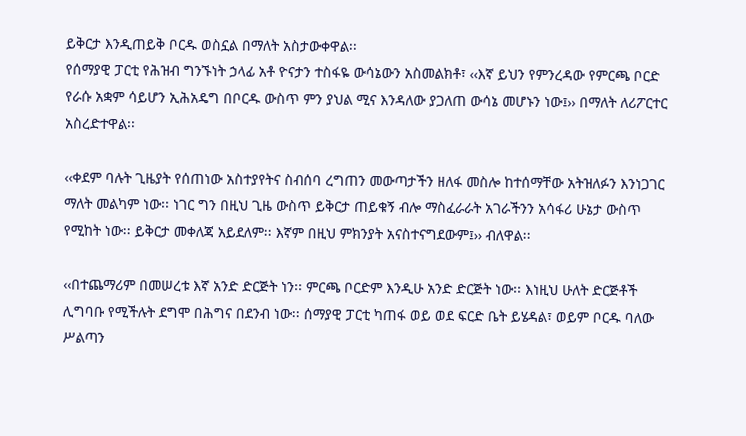ይቅርታ እንዲጠይቅ ቦርዱ ወስኗል በማለት አስታውቀዋል፡፡
የሰማያዊ ፓርቲ የሕዝብ ግንኙነት ኃላፊ አቶ ዮናታን ተስፋዬ ውሳኔውን አስመልክቶ፣ ‹‹እኛ ይህን የምንረዳው የምርጫ ቦርድ የራሱ አቋም ሳይሆን ኢሕአዴግ በቦርዱ ውስጥ ምን ያህል ሚና እንዳለው ያጋለጠ ውሳኔ መሆኑን ነው፤›› በማለት ለሪፖርተር አስረድተዋል፡፡

‹‹ቀደም ባሉት ጊዜያት የሰጠነው አስተያየትና ስብሰባ ረግጠን መውጣታችን ዘለፋ መስሎ ከተሰማቸው አትዝለፉን እንነጋገር ማለት መልካም ነው፡፡ ነገር ግን በዚህ ጊዜ ውስጥ ይቅርታ ጠይቁኝ ብሎ ማስፈራራት አገራችንን አሳፋሪ ሁኔታ ውስጥ የሚከት ነው፡፡ ይቅርታ መቀለጃ አይደለም፡፡ እኛም በዚህ ምክንያት አናስተናግደውም፤›› ብለዋል፡፡

‹‹በተጨማሪም በመሠረቱ እኛ አንድ ድርጅት ነን፡፡ ምርጫ ቦርድም እንዲሁ አንድ ድርጅት ነው፡፡ እነዚህ ሁለት ድርጅቶች ሊግባቡ የሚችሉት ደግሞ በሕግና በደንብ ነው፡፡ ሰማያዊ ፓርቲ ካጠፋ ወይ ወደ ፍርድ ቤት ይሄዳል፣ ወይም ቦርዱ ባለው ሥልጣን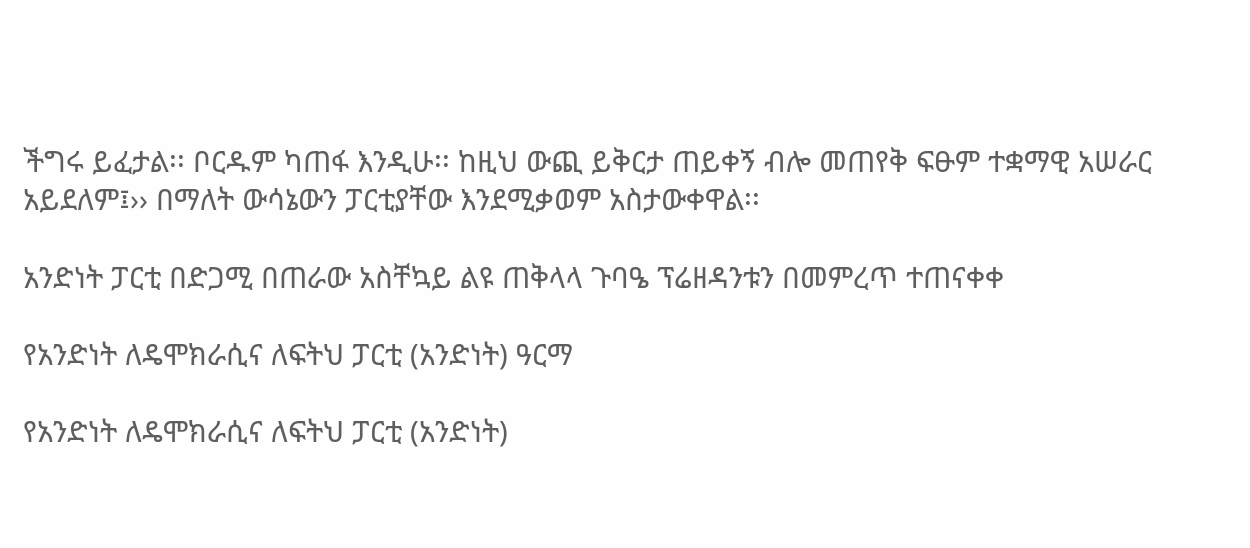ችግሩ ይፈታል፡፡ ቦርዱም ካጠፋ እንዲሁ፡፡ ከዚህ ውጪ ይቅርታ ጠይቀኝ ብሎ መጠየቅ ፍፁም ተቋማዊ አሠራር አይደለም፤›› በማለት ውሳኔውን ፓርቲያቸው እንደሚቃወም አስታውቀዋል፡፡

አንድነት ፓርቲ በድጋሚ በጠራው አስቸኳይ ልዩ ጠቅላላ ጉባዔ ፕሬዘዳንቱን በመምረጥ ተጠናቀቀ

የአንድነት ለዴሞክራሲና ለፍትህ ፓርቲ (አንድነት) ዓርማ

የአንድነት ለዴሞክራሲና ለፍትህ ፓርቲ (አንድነት)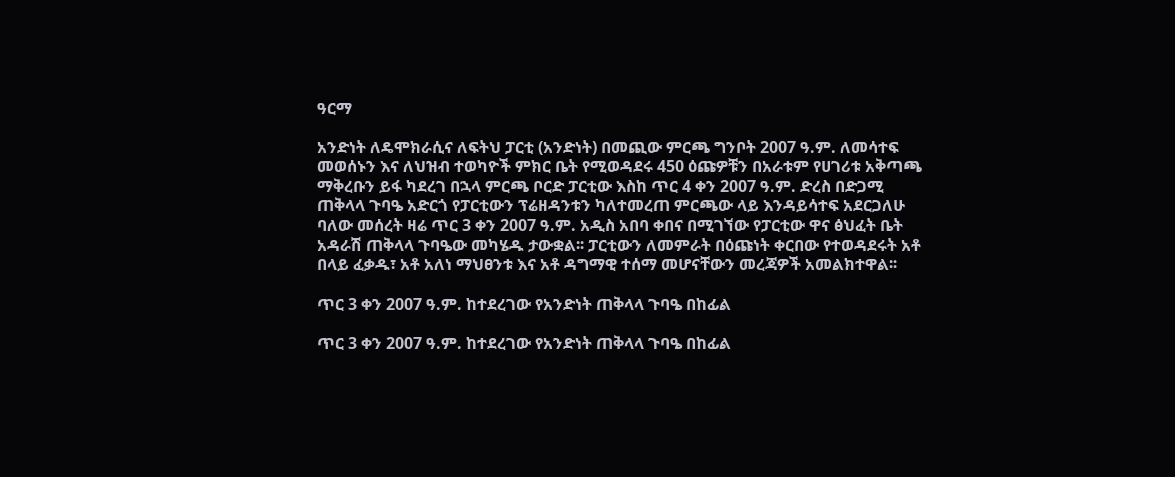ዓርማ

አንድነት ለዴሞክራሲና ለፍትህ ፓርቲ (አንድነት) በመጪው ምርጫ ግንቦት 2007 ዓ.ም. ለመሳተፍ መወሰኑን እና ለህዝብ ተወካዮች ምክር ቤት የሚወዳደሩ 450 ዕጩዎቹን በአራቱም የሀገሪቱ አቅጣጫ ማቅረቡን ይፋ ካደረገ በኋላ ምርጫ ቦርድ ፓርቲው እስከ ጥር 4 ቀን 2007 ዓ.ም. ድረስ በድጋሚ ጠቅላላ ጉባዔ አድርጎ የፓርቲውን ፕሬዘዳንቱን ካለተመረጠ ምርጫው ላይ እንዳይሳተፍ አደርጋለሁ ባለው መሰረት ዛሬ ጥር 3 ቀን 2007 ዓ.ም. አዲስ አበባ ቀበና በሚገኘው የፓርቲው ዋና ፅህፈት ቤት አዳራሽ ጠቅላላ ጉባዔው መካሄዱ ታውቋል፡፡ ፓርቲውን ለመምራት በዕጩነት ቀርበው የተወዳደሩት አቶ በላይ ፈቃዱ፣ አቶ አለነ ማህፀንቱ እና አቶ ዳግማዊ ተሰማ መሆናቸውን መረጃዎች አመልክተዋል፡፡

ጥር 3 ቀን 2007 ዓ.ም. ከተደረገው የአንድነት ጠቅላላ ጉባዔ በከፊል

ጥር 3 ቀን 2007 ዓ.ም. ከተደረገው የአንድነት ጠቅላላ ጉባዔ በከፊል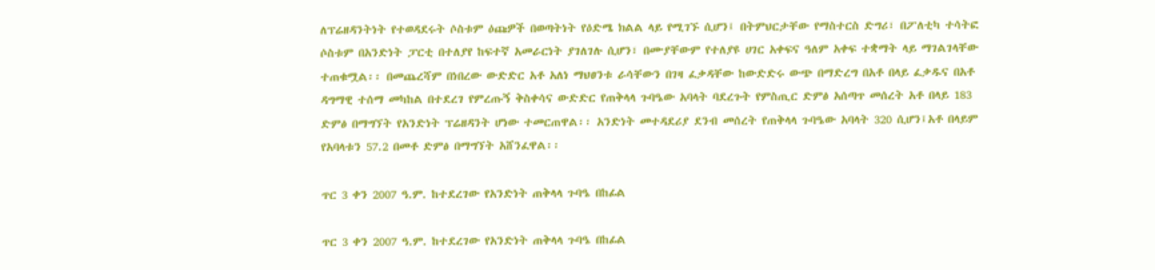ለፕሬዘዳንትነት የተወዳደሩት ሶስቱም ዕጩዎች በወጣትነት የዕድሜ ክልል ላይ የሚገኙ ሲሆን፤ በትምህርታቸው የማስተርስ ድግሪ፣ በፖለቲካ ተሳትፎ ሶስቱም በአንድነት ፓርቲ በተለያየ ከፍተኛ አመራርነት ያገለገሉ ሲሆን፣ በሙያቸውም የተለያዩ ሀገር አቀፍና ዓለም አቀፍ ተቋማት ላይ ማገልገላቸው ተጠቁሟል፡፡ በመጨረሻም በነበረው ውድድር አቶ አለነ ማህፀንቱ ራሳቸውን በገዛ ፈቃዳቸው ከውድድሩ ውጭ በማድረግ በአቶ በላይ ፈቃዱና በአቶ ዳግማዊ ተሰማ መካከል በተደረገ የምረጡኝ ቅስቀሳና ውድድር የጠቅላላ ጉባዔው አባላት ባደረጉት የምስጢር ድምፅ አሰጣጥ መሰረት አቶ በላይ 183 ድምፅ በማግኘት የአንድነት ፕሬዘዳንት ሆነው ተመርጠዋል፡፡ አንድነት መተዳደሪያ ደንብ መሰረት የጠቅላላ ጉባዔው አባላት 320 ሲሆን፤አቶ በላይም የአባላቱን 57.2 በመቶ ድምፅ በማግኘት አሸንፈዋል፡፡

ጥር 3 ቀን 2007 ዓ.ም. ከተደረገው የአንድነት ጠቅላላ ጉባዔ በከፊል

ጥር 3 ቀን 2007 ዓ.ም. ከተደረገው የአንድነት ጠቅላላ ጉባዔ በከፊል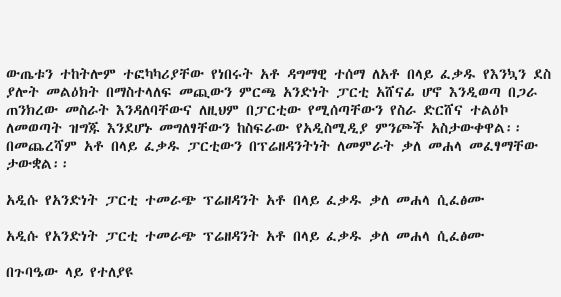ውጤቱን ተከትሎም ተፎካካሪያቸው የነበሩት አቶ ዳግማዊ ተሰማ ለአቶ በላይ ፈቃዱ የእንኳን ደስ ያሎት መልዕክት በማስተላለፍ መጪውን ምርጫ አንድነት ፓርቲ አሸናፊ ሆኖ እንዲወጣ በጋራ ጠንክረው መስራት እንዳለባቸውና ለዚህም በፓርቲው የሚሰጣቸውን የስራ ድርሸና ተልዕኮ ለመወጣት ዝግጁ እንደሆኑ መግለፃቸውን ከስፍራው የአዲስሚዲያ ምንጮች አስታውቀዋል፡፡ በመጨረሻም አቶ በላይ ፈቃዱ ፓርቲውን በፕሬዘዳንትነት ለመምራት ቃለ መሐላ መፈፃማቸው ታውቋል፡፡

አዲሱ የአንድነት ፓርቲ ተመራጭ ፕሬዘዳንት አቶ በላይ ፈቃዱ ቃለ መሐላ ሲፈፅሙ

አዲሱ የአንድነት ፓርቲ ተመራጭ ፕሬዘዳንት አቶ በላይ ፈቃዱ ቃለ መሐላ ሲፈፅሙ

በጉባዔው ላይ የተለያዩ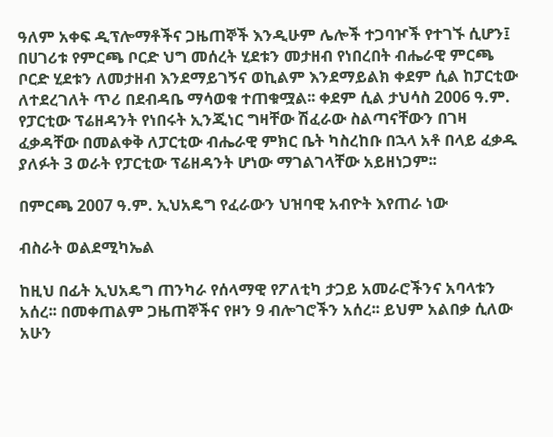ዓለም አቀፍ ዲፕሎማቶችና ጋዜጠኞች እንዲሁም ሌሎች ተጋባዦች የተገኙ ሲሆን፤ በሀገሪቱ የምርጫ ቦርድ ህግ መሰረት ሂደቱን መታዘብ የነበረበት ብሔራዊ ምርጫ ቦርድ ሂደቱን ለመታዘብ እንደማይገኝና ወኪልም እንደማይልክ ቀደም ሲል ከፓርቲው ለተደረገለት ጥሪ በደብዳቤ ማሳወቁ ተጠቁሟል፡፡ ቀደም ሲል ታህሳስ 2006 ዓ.ም. የፓርቲው ፕሬዘዳንት የነበሩት ኢንጂነር ግዛቸው ሽፈራው ስልጣናቸውን በገዛ ፈቃዳቸው በመልቀቅ ለፓርቲው ብሔራዊ ምክር ቤት ካስረከቡ በኋላ አቶ በላይ ፈቃዱ ያለፉት 3 ወራት የፓርቲው ፕሬዘዳንት ሆነው ማገልገላቸው አይዘነጋም፡፡

በምርጫ 2007 ዓ.ም. ኢህአዴግ የፈራውን ህዝባዊ አብዮት እየጠራ ነው

ብስራት ወልደሚካኤል

ከዚህ በፊት ኢህአዴግ ጠንካራ የሰላማዊ የፖለቲካ ታጋይ አመራሮችንና አባላቱን አሰረ፡፡ በመቀጠልም ጋዜጠኞችና የዞን 9 ብሎገሮችን አሰረ፡፡ ይህም አልበቃ ሲለው አሁን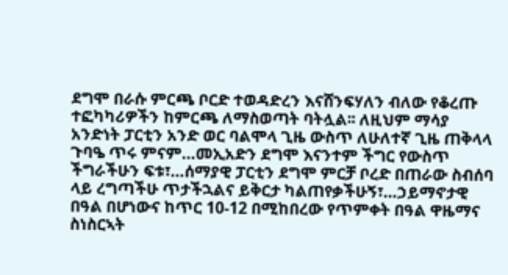ደግሞ በራሱ ምርጫ ቦርድ ተወዳድረን እናሸንፍሃለን ብለው የቆረጡ ተፎካካሪዎችን ከምርጫ ለማስወጣት ባትሏል፡፡ ለዚህም ማሳያ አንድነት ፓርቲን አንድ ወር ባልሞላ ጊዜ ውስጥ ለሁለተኛ ጊዜ ጠቅላላ ጉባዔ ጥሩ ምናም…መኢአድን ደግሞ እናንተም ችግር የውስጥ ችግራችሁን ፍቱ፣…ሰማያዊ ፓርቲን ደግሞ ምርቻ ቦረድ በጠራው ስብሰባ ላይ ረግጣችሁ ጥታችኋልና ይቅርታ ካልጠየቃችሁኝ፣…ኃይማኖታዊ በዓል በሆነውና ከጥር 10-12 በሚከበረው የጥምቀት በዓል ዋዜማና ስነስርኣት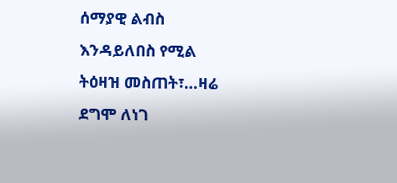ሰማያዊ ልብስ እንዳይለበስ የሚል ትዕዛዝ መስጠት፣…ዛሬ ደግሞ ለነገ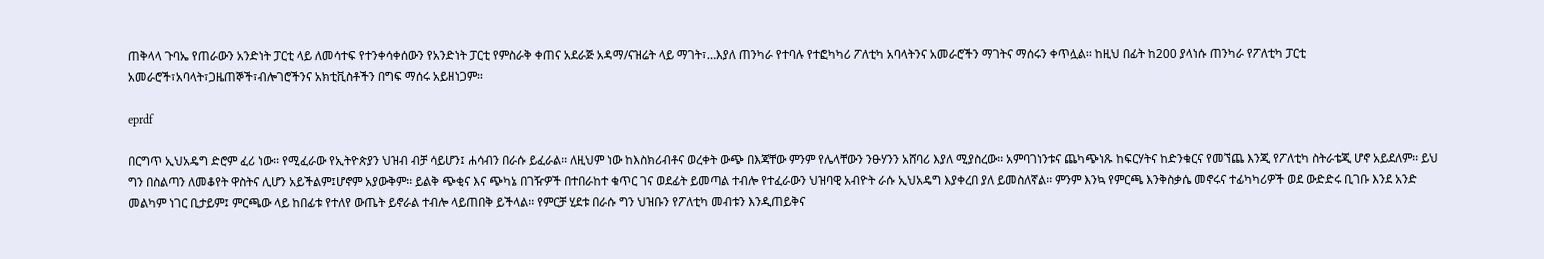ጠቅላላ ጉባኤ የጠራውን አንድነት ፓርቲ ላይ ለመሳተፍ የተንቀሳቀሰውን የአንድነት ፓርቲ የምስራቅ ቀጠና አደራጅ አዳማ/ናዝሬት ላይ ማገት፣…እያለ ጠንካራ የተባሉ የተፎካካሪ ፖለቲካ አባላትንና አመራሮችን ማገትና ማሰሩን ቀጥሏል፡፡ ከዚህ በፊት ከ200 ያላነሱ ጠንካራ የፖለቲካ ፓርቲ አመራሮች፣አባላት፣ጋዜጠኞች፣ብሎገሮችንና አክቲቪስቶችን በግፍ ማሰሩ አይዘነጋም፡፡

eprdf

በርግጥ ኢህአዴግ ድሮም ፈሪ ነው፡፡ የሚፈራው የኢትዮጵያን ህዝብ ብቻ ሳይሆን፤ ሐሳብን በራሱ ይፈራል፡፡ ለዚህም ነው ከእስክሪብቶና ወረቀት ውጭ በእጃቸው ምንም የሌላቸውን ንፁሃንን አሸባሪ እያለ ሚያስረው፡፡ አምባገነንቱና ጨካጭነጹ ከፍርሃትና ከድንቁርና የመኘጨ እንጂ የፖለቲካ ስትራቴጂ ሆኖ አይደለም፡፡ ይህ ግን በስልጣን ለመቆየት ዋስትና ሊሆን አይችልም፤ሆኖም አያውቅም፡፡ ይልቅ ጭቂና እና ጭካኔ በገዥዎች በተበራከተ ቁጥር ገና ወደፊት ይመጣል ተብሎ የተፈራውን ህዝባዊ አብዮት ራሱ ኢህአዴግ እያቀረበ ያለ ይመስለኛል፡፡ ምንም እንኳ የምርጫ እንቅስቃሴ መኖሩና ተፊካካሪዎች ወደ ውድድሩ ቢገቡ እንደ አንድ መልካም ነገር ቢታይም፤ ምርጫው ላይ ከበፊቱ የተለየ ውጤት ይኖራል ተብሎ ላይጠበቅ ይችላል፡፡ የምርቻ ሂደቱ በራሱ ግን ህዝቡን የፖለቲካ መብቱን እንዲጠይቅና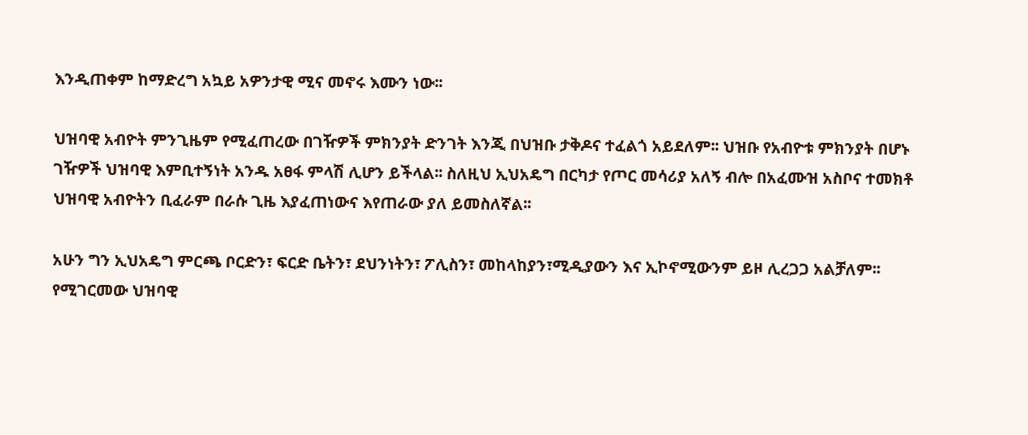እንዲጠቀም ከማድረግ አኳይ አዎንታዊ ሚና መኖሩ እሙን ነው፡፡

ህዝባዊ አብዮት ምንጊዜም የሚፈጠረው በገዥዎች ምክንያት ድንገት እንጂ በህዝቡ ታቅዶና ተፈልጎ አይደለም፡፡ ህዝቡ የአብዮቱ ምክንያት በሆኑ ገዥዎች ህዝባዊ እምቢተኝነት አንዱ አፀፋ ምላሽ ሊሆን ይችላል፡፡ ስለዚህ ኢህአዴግ በርካታ የጦር መሳሪያ አለኝ ብሎ በአፈሙዝ አስቦና ተመክቶ ህዝባዊ አብዮትን ቢፈራም በራሱ ጊዜ እያፈጠነውና እየጠራው ያለ ይመስለኛል፡፡

አሁን ግን ኢህአዴግ ምርጫ ቦርድን፣ ፍርድ ቤትን፣ ደህንነትን፣ ፖሊስን፣ መከላከያን፣ሚዲያውን እና ኢኮኖሚውንም ይዞ ሊረጋጋ አልቻለም፡፡ የሚገርመው ህዝባዊ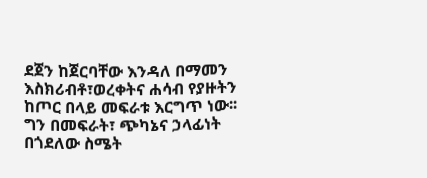ደጀን ከጀርባቸው እንዳለ በማመን እስክሪብቶ፣ወረቀትና ሐሳብ የያዙትን ከጦር በላይ መፍራቱ እርግጥ ነው፡፡ ግን በመፍራት፣ ጭካኔና ኃላፊነት በጎደለው ስሜት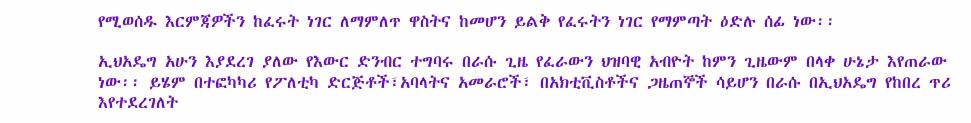የሚወሰዱ እርምጃዎችን ከፈሩት ነገር ለማምለጥ ዋስትና ከመሆን ይልቅ የፈሩትን ነገር የማምጣት ዕድሉ ሰፊ ነው፡፡

ኢህአዴግ አሁን እያደረገ ያለው የእውር ድንብር ተግባሩ በራሱ ጊዜ የፈራውን ህዝባዊ አብዮት ከምን ጊዜውም በላቀ ሁኔታ እየጠራው ነው፡፡ ይሄም በተፎካካሪ የፖለቲካ ድርጅቶች፣አባላትና አመራሮች፣ በአክቲቪስቶችና ጋዜጠኞች ሳይሆን በራሱ በኢህአዴግ የከበረ ጥሪ እየተደረገለት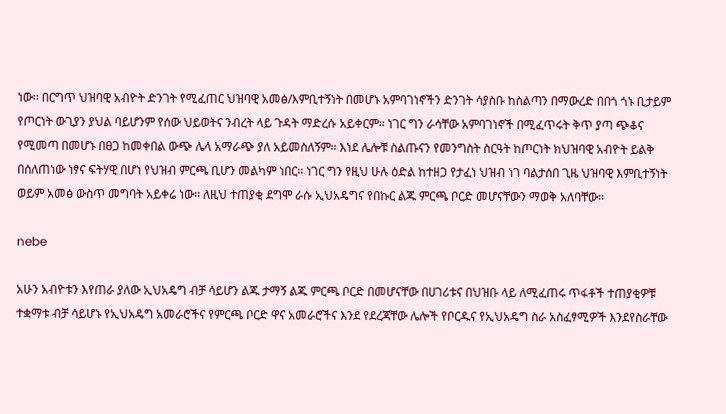ነው፡፡ በርግጥ ህዝባዊ አብዮት ድንገት የሚፈጠር ህዝባዊ አመፅ/እምቢተኝነት በመሆኑ አምባገነኖችን ድንገት ሳያስቡ ከስልጣን በማውረድ በበጎ ጎኑ ቢታይም የጦርነት ውጊያን ያህል ባይሆንም የሰው ህይወትና ንብረት ላይ ጉዳት ማድረሱ አይቀርም፡፡ ነገር ግን ራሳቸው አምባገነኖች በሚፈጥሩት ቅጥ ያጣ ጭቆና የሚመጣ በመሆኑ በፀጋ ከመቀበል ውጭ ሌላ አማራጭ ያለ አይመስለኝም፡፡ እነደ ሌሎቹ ስልጡናን የመንግስት ስርዓት ከጦርነት ክህዝባዊ አብዮት ይልቅ በሰለጠነው ነፃና ፍትሃዊ በሆነ የህዝብ ምርጫ ቢሆን መልካም ነበር፡፡ ነገር ግን የዚህ ሁሉ ዕድል ከተዘጋ የታፈነ ህዝብ ነገ ባልታሰበ ጊዜ ህዝባዊ እምቢተኝነት ወይም አመፅ ውስጥ መግባት አይቀሬ ነው፡፡ ለዚህ ተጠያቂ ደግሞ ራሱ ኢህአዴግና የበኩር ልጁ ምርጫ ቦርድ መሆናቸውን ማወቅ አለባቸው፡፡

nebe

አሁን አብዮቱን እየጠራ ያለው ኢህአዴግ ብቻ ሳይሆን ልጁ ታማኝ ልጁ ምርጫ ቦርድ በመሆናቸው በሀገሪቱና በህዝቡ ላይ ለሚፈጠሩ ጥፋቶች ተጠያቂዎቹ ተቋማቱ ብቻ ሳይሆኑ የኢህአዴግ አመራሮችና የምርጫ ቦርድ ዋና አመራሮችና እንደ የደረጃቸው ሌሎች የቦርዱና የኢህአዴግ ስራ አስፈፃሚዎች እንደየስራቸው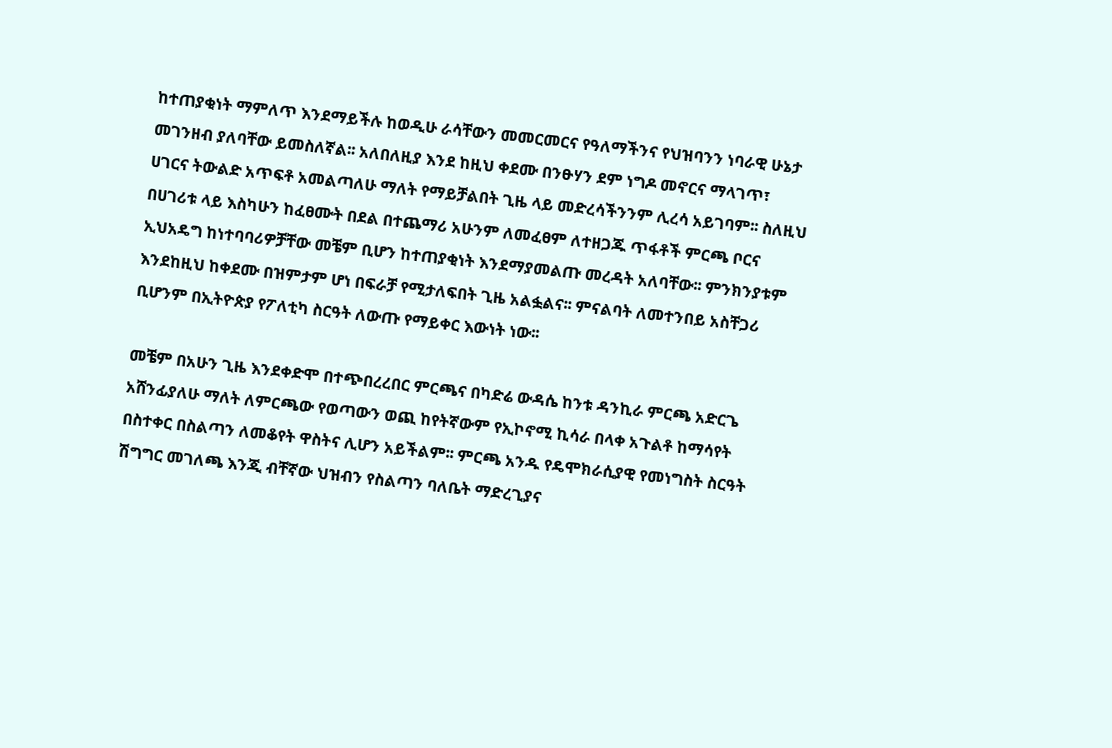ከተጠያቂነት ማምለጥ እንደማይችሉ ከወዲሁ ራሳቸውን መመርመርና የዓለማችንና የህዝባንን ነባራዊ ሁኔታ መገንዘብ ያለባቸው ይመስለኛል፡፡ አለበለዚያ እንደ ከዚህ ቀደሙ በንፁሃን ደም ነግዶ መኖርና ማላገጥ፣ ሀገርና ትውልድ አጥፍቶ አመልጣለሁ ማለት የማይቻልበት ጊዜ ላይ መድረሳችንንም ሊረሳ አይገባም፡፡ ስለዚህ በሀገሪቱ ላይ እስካሁን ከፈፀሙት በደል በተጨማሪ አሁንም ለመፈፀም ለተዘጋጁ ጥፋቶች ምርጫ ቦርና ኢህአዴግ ከነተባባሪዎቻቸው መቼም ቢሆን ከተጠያቂነት እንደማያመልጡ መረዳት አለባቸው፡፡ ምንክንያቱም እንደከዚህ ከቀደሙ በዝምታም ሆነ በፍራቻ የሚታለፍበት ጊዜ አልፏልና፡፡ ምናልባት ለመተንበይ አስቸጋሪ ቢሆንም በኢትዮጵያ የፖለቲካ ስርዓት ለውጡ የማይቀር እውነት ነው፡፡

መቼም በአሁን ጊዜ እንደቀድሞ በተጭበረረበር ምርጫና በካድሬ ውዳሴ ከንቱ ዳንኪራ ምርጫ አድርጌ አሸንፊያለሁ ማለት ለምርጫው የወጣውን ወጪ ከየትኛውም የኢኮኖሚ ኪሳራ በላቀ አጉልቶ ከማሳየት በስተቀር በስልጣን ለመቆየት ዋስትና ሊሆን አይችልም፡፡ ምርጫ አንዱ የዴሞክራሲያዊ የመነግስት ስርዓት ሽግግር መገለጫ እንጂ ብቸኛው ህዝብን የስልጣን ባለቤት ማድረጊያና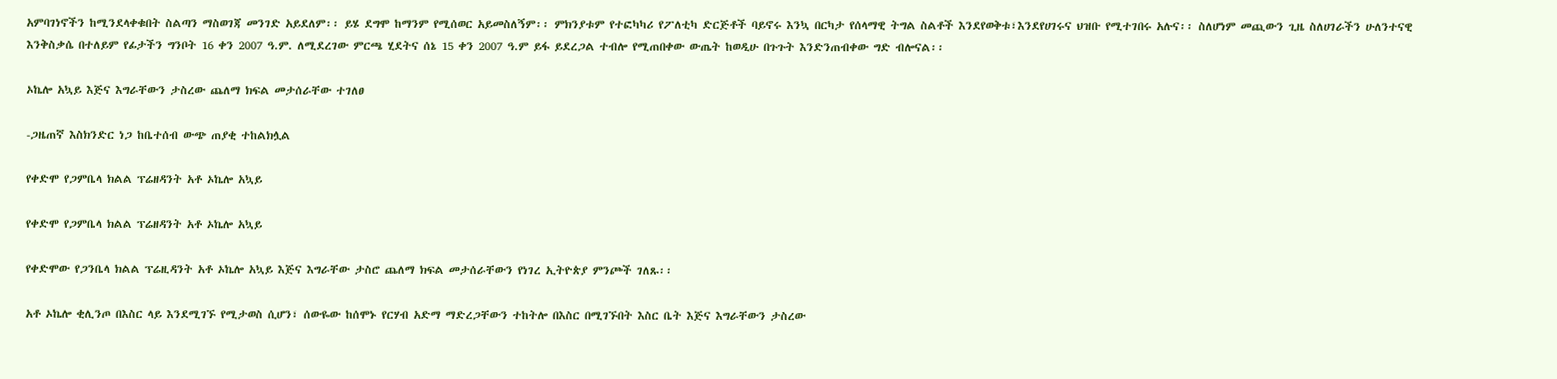አምባገነኖችን ከሚንደላቀቁበት ስልጣን ማስወገጃ መንገድ አይደለም፡፡ ይሄ ደግሞ ከማንም የሚሰወር አይመስለኝም፡፡ ምክንያቱም የተፎካካሪ የፖለቲካ ድርጅቶች ባይኖሩ እንኳ በርካታ የሰላማዊ ትግል ስልቶች እንደየወቅቱ፣እንደየሀገሩና ህዝቡ የሚተገበሩ አሉና፡፡ ስለሆነም መጪውን ጊዜ ስለሀገራችን ሁለንተናዊ እንቅስቃሴ በተለይም የፊታችን ግንቦት 16 ቀን 2007 ዓ.ም. ለሚደረገው ምርጫ ሂደትና ሰኔ 15 ቀን 2007 ዓ.ም ይፋ ይደረጋል ተብሎ የሚጠበቀው ውጤት ከወዲሁ በጉጉት እንድንጠብቀው ግድ ብሎናል፡፡

ኦኬሎ አኳይ እጅና እግራቸውን ታስረው ጨለማ ክፍል መታሰራቸው ተገለፀ

-ጋዜጠኛ እስክንድር ነጋ ከቤተሰብ ውጭ ጠያቂ ተከልክሏል

የቀድሞ የጋምቤላ ክልል ፕሬዘዳንት አቶ ኦኬሎ አኳይ

የቀድሞ የጋምቤላ ክልል ፕሬዘዳንት አቶ ኦኬሎ አኳይ

የቀድሞው የጋንቤላ ክልል ፕሬዚዳንት አቶ ኦኬሎ አኳይ እጅና እግራቸው ታስሮ ጨለማ ክፍል መታሰራቸውን የነገረ ኢትዮጵያ ምንጮች ገለጹ፡፡

አቶ ኦኬሎ ቂሊንጦ በእስር ላይ እንደሚገኙ የሚታወስ ሲሆን፣ ሰውዬው ከሰሞኑ የርሃብ አድማ ማድረጋቸውን ተከትሎ በእስር በሚገኙበት እስር ቤት እጅና እግራቸውን ታስረው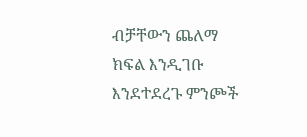ብቻቸውን ጨለማ ክፍል እንዲገቡ እንደተደረጉ ምንጮች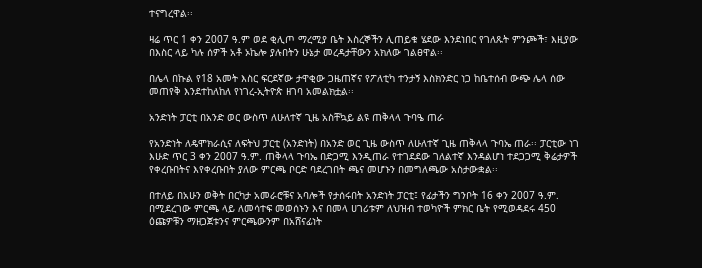ተናግረዋል፡፡

ዛሬ ጥር 1 ቀን 2007 ዓ.ም ወደ ቂሊጦ ማረሚያ ቤት እስረኞችን ሊጠይቁ ሄደው እንደነበር የገለጹት ምንጮች፣ እዚያው በእስር ላይ ካሉ ሰዎች አቶ ኦኬሎ ያሉበትን ሁኔታ መረዳታቸውን አክለው ገልፀዋል፡፡

በሌላ በኩል የ18 አመት እስር ፍርደኛው ታዋቂው ጋዜጠኛና የፖለቲካ ተንታኝ እስክንድር ነጋ ከቤተሰብ ውጭ ሌላ ሰው መጠየቅ እንደተከለከለ የነገረ-ኢትዮጵ ዘገባ አመልክቷል፡፡

አንድነት ፓርቲ በአንድ ወር ውስጥ ለሁለተኛ ጊዜ አስቸኳይ ልዩ ጠቅላላ ጉባዔ ጠራ

የአንድነት ለዴሞክራሲና ለፍትህ ፓርቲ (አንድነት) በአንድ ወር ጊዜ ውስጥ ለሁለተኛ ጊዜ ጠቅላላ ጉባኤ ጠራ፡፡ ፓርቲው ነገ እሁድ ጥር 3 ቀን 2007 ዓ.ም. ጠቅላላ ጉባኤ በድጋሚ እንዲጠራ የተገደደው ገለልተኛ እንዳልሆነ ተደጋጋሚ ቅሬታዎች የቀረቡበትና እየቀረቡበት ያለው ምርጫ ቦርድ ባደረገበት ጫና መሆኑን በመግለጫው አስታውቋል፡፡

በተለይ በአሁን ወቅት በርካታ አመራሮቹና አባሎች የታሰሩበት አንድነት ፓርቲ፤ የፊታችን ግንቦት 16 ቀን 2007 ዓ.ም. በሚደረገው ምርጫ ላይ ለመሳተፍ መወሰኑን እና በመላ ሀገሪቱም ለህዝብ ተወካዮች ምክር ቤት የሚወዳደሩ 450 ዕጩዎቹን ማዘጋጀቱንና ምርጫውንም በአሸናፊነት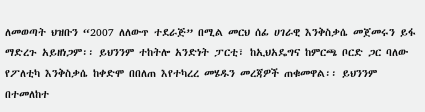ለመወጣት ህዝቡን “2007 ለለውጥ ተደራጅ” በሚል መርህ ሰፊ ሀገራዊ እንቅስቃሴ መጀመሩን ይፋ ማድረጉ አይዘነጋም፡፡ ይህንንም ተከትሎ አንድነት ፓርቲ፣ ከኢህአዴግና ከምርጫ ቦርድ ጋር ባለው የፖለቲካ እንቅስቃሴ ከቀድሞ በበለጠ እየተካረረ መሄዱን መረጃዎች ጠቁመዋል፡፡ ይህንንም በተመለከተ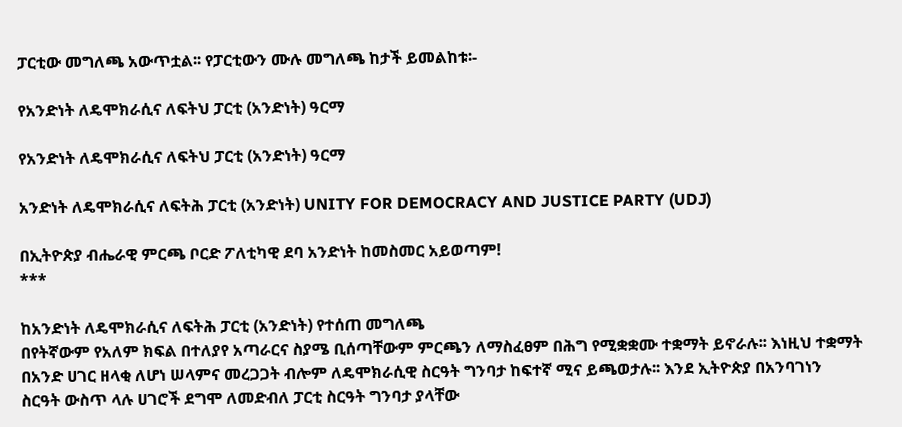ፓርቲው መግለጫ አውጥቷል፡፡ የፓርቲውን ሙሉ መግለጫ ከታች ይመልከቱ፡-

የአንድነት ለዴሞክራሲና ለፍትህ ፓርቲ (አንድነት) ዓርማ

የአንድነት ለዴሞክራሲና ለፍትህ ፓርቲ (አንድነት) ዓርማ

አንድነት ለዴሞክራሲና ለፍትሕ ፓርቲ (አንድነት) UNITY FOR DEMOCRACY AND JUSTICE PARTY (UDJ)

በኢትዮጵያ ብሔራዊ ምርጫ ቦርድ ፖለቲካዊ ደባ አንድነት ከመስመር አይወጣም!
***

ከአንድነት ለዴሞክራሲና ለፍትሕ ፓርቲ (አንድነት) የተሰጠ መግለጫ
በየትኛውም የአለም ክፍል በተለያየ አጣራርና ስያሜ ቢሰጣቸውም ምርጫን ለማስፈፀም በሕግ የሚቋቋሙ ተቋማት ይኖራሉ፡፡ እነዚህ ተቋማት በአንድ ሀገር ዘላቂ ለሆነ ሠላምና መረጋጋት ብሎም ለዴሞክራሲዊ ስርዓት ግንባታ ከፍተኛ ሚና ይጫወታሉ፡፡ እንደ ኢትዮጵያ በአንባገነን ስርዓት ውስጥ ላሉ ሀገሮች ደግሞ ለመድብለ ፓርቲ ስርዓት ግንባታ ያላቸው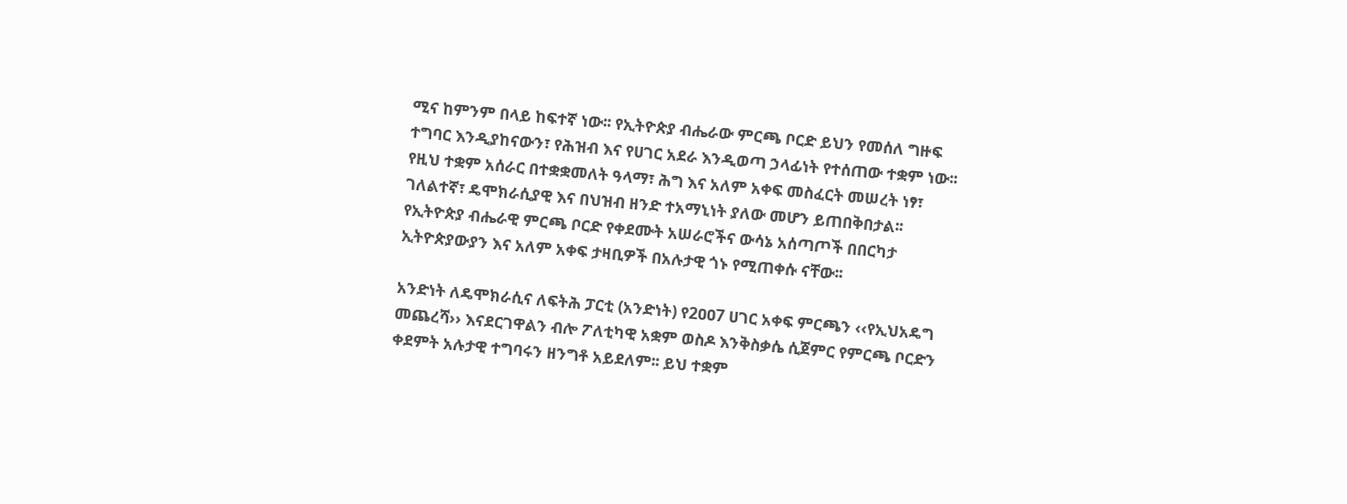ሚና ከምንም በላይ ከፍተኛ ነው፡፡ የኢትዮጵያ ብሔራው ምርጫ ቦርድ ይህን የመሰለ ግዙፍ ተግባር እንዲያከናውን፣ የሕዝብ እና የሀገር አደራ እንዲወጣ ኃላፊነት የተሰጠው ተቋም ነው፡፡ የዚህ ተቋም አሰራር በተቋቋመለት ዓላማ፣ ሕግ እና አለም አቀፍ መስፈርት መሠረት ነፃ፣ ገለልተኛ፣ ዴሞክራሲያዊ እና በህዝብ ዘንድ ተአማኒነት ያለው መሆን ይጠበቅበታል፡፡ የኢትዮጵያ ብሔራዊ ምርጫ ቦርድ የቀደሙት አሠራሮችና ውሳኔ አሰጣጦች በበርካታ ኢትዮጵያውያን እና አለም አቀፍ ታዛቢዎች በአሉታዊ ጎኑ የሚጠቀሱ ናቸው፡፡

አንድነት ለዴሞክራሲና ለፍትሕ ፓርቲ (አንድነት) የ2ዐዐ7 ሀገር አቀፍ ምርጫን ‹‹የኢህአዴግ መጨረሻ›› እናደርገዋልን ብሎ ፖለቲካዊ አቋም ወስዶ እንቅስቃሴ ሲጀምር የምርጫ ቦርድን ቀደምት አሉታዊ ተግባሩን ዘንግቶ አይደለም፡፡ ይህ ተቋም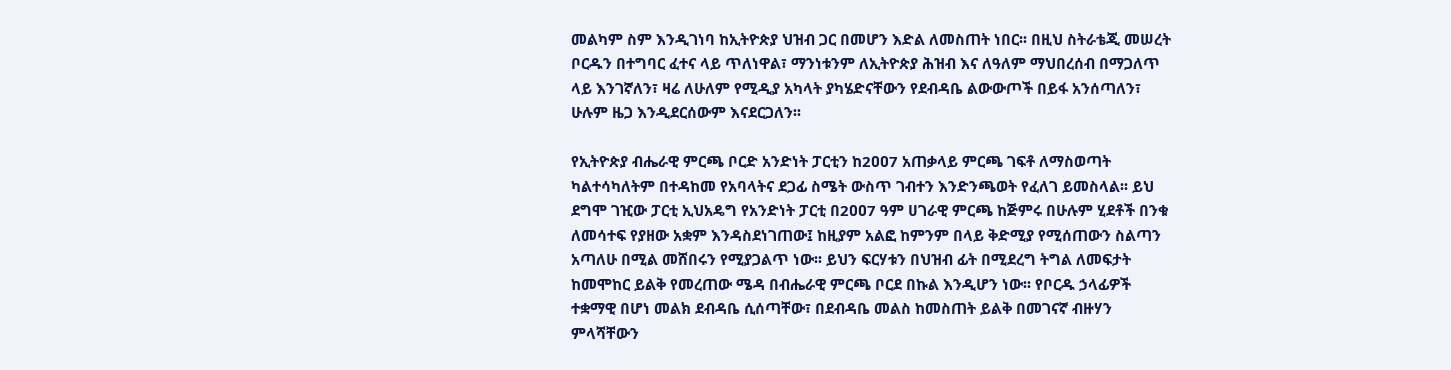መልካም ስም እንዲገነባ ከኢትዮጵያ ህዝብ ጋር በመሆን እድል ለመስጠት ነበር፡፡ በዚህ ስትራቴጂ መሠረት ቦርዱን በተግባር ፈተና ላይ ጥለነዋል፣ ማንነቱንም ለኢትዮጵያ ሕዝብ እና ለዓለም ማህበረሰብ በማጋለጥ ላይ እንገኛለን፣ ዛሬ ለሁለም የሚዲያ አካላት ያካሄድናቸውን የደብዳቤ ልውውጦች በይፋ አንሰጣለን፣ ሁሉም ዜጋ እንዲደርሰውም እናደርጋለን፡፡

የኢትዮጵያ ብሔራዊ ምርጫ ቦርድ አንድነት ፓርቲን ከ2ዐዐ7 አጠቃላይ ምርጫ ገፍቶ ለማስወጣት ካልተሳካለትም በተዳከመ የአባላትና ደጋፊ ስሜት ውስጥ ገብተን እንድንጫወት የፈለገ ይመስላል፡፡ ይህ ደግሞ ገዢው ፓርቲ ኢህአዴግ የአንድነት ፓርቲ በ2ዐዐ7 ዓም ሀገራዊ ምርጫ ከጅምሩ በሁሉም ሂደቶች በንቁ ለመሳተፍ የያዘው አቋም እንዳስደነገጠው፤ ከዚያም አልፎ ከምንም በላይ ቅድሚያ የሚሰጠውን ስልጣን አጣለሁ በሚል መሸበሩን የሚያጋልጥ ነው፡፡ ይህን ፍርሃቱን በህዝብ ፊት በሚደረግ ትግል ለመፍታት ከመሞከር ይልቅ የመረጠው ሜዳ በብሔራዊ ምርጫ ቦርደ በኩል እንዲሆን ነው፡፡ የቦርዱ ኃላፊዎች ተቋማዊ በሆነ መልክ ደብዳቤ ሲሰጣቸው፣ በደብዳቤ መልስ ከመስጠት ይልቅ በመገናኛ ብዙሃን ምላሻቸውን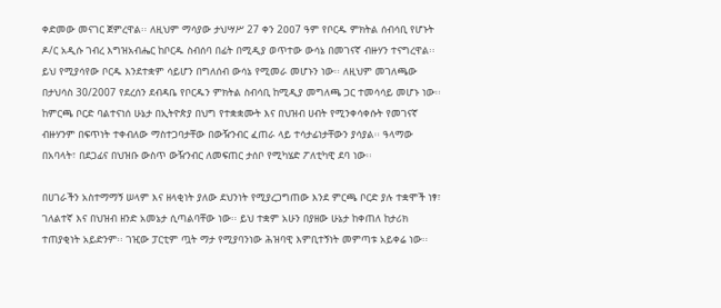ቀድመው መናገር ጀምረዋል፡፡ ለዚህም ማሳያው ታህሣሥ 27 ቀን 2ዐዐ7 ዓም የቦርዱ ምክትል ሰብሳቢ የሆኑት ዶ/ር አዲሱ ገብረ እግዝአብሔር ከቦርዱ ስብሰባ በፊት በሚዲያ ወጥተው ውሳኔ በመገናኛ ብዙሃን ተናግረዋል፡፡ ይህ የሚያሳየው ቦርዱ እንደተቋም ሳይሆን በግለሰብ ውሳኔ የሚመራ መሆኑን ነው፡፡ ለዚህም መገለጫው በታህሳስ 30/2007 የደረሰን ደብዳቤ የቦርዱን ምክትል ስብሳቢ ከሚዲያ መግለጫ ጋር ተመሳሳይ መሆኑ ነው፡፡ ከምርጫ ቦርድ ባልተናነሰ ሁኔታ በኢትዮጵያ በህግ የተቋቋሙት እና በህዝብ ሀብት የሚንቀሳቀሱት የመገናኛ ብዙሃንም በፍጥነት ተቀብለው ማስተጋባታቸው በውዥንብር ፈጠራ ላይ ተሳታፊነታቸውን ያሳያል፡፡ ዓላማው በአባላት፣ በደጋፊና በህዝቡ ውስጥ ውዥንብር ለመፍጠር ታሰቦ የሚካሄድ ፖለቲካዊ ደባ ነው፡፡

በሀገራችን አስተማማኝ ሠላም እና ዘላቂነት ያለው ደህንነት የሚያረጋግጠው እንደ ምርጫ ቦርድ ያሉ ተቋሞች ነፃ፣ ገለልተኛ እና በህዝብ ዘንድ አመኔታ ሲጣልባቸው ነው፡፡ ይህ ተቋም አሁን በያዘው ሁኔታ ከቀጠለ ከታሪክ ተጠያቂነት አይድንም፡፡ ገዢው ፓርቲም ጧት ማታ የሚያባንነው ሕዝባዊ እምቢተኝነት መምጣቱ አይቀሬ ነው፡፡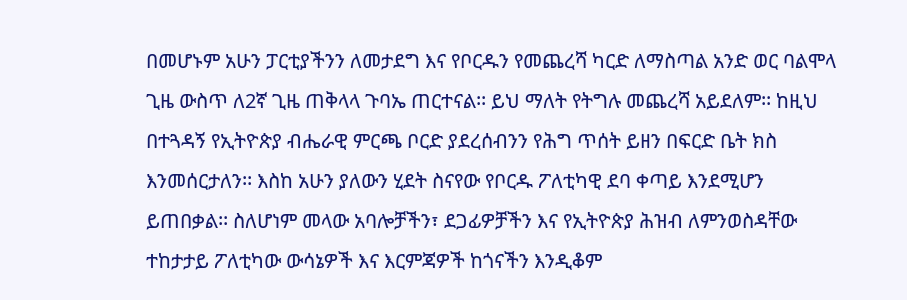በመሆኑም አሁን ፓርቲያችንን ለመታደግ እና የቦርዱን የመጨረሻ ካርድ ለማስጣል አንድ ወር ባልሞላ ጊዜ ውስጥ ለ2ኛ ጊዜ ጠቅላላ ጉባኤ ጠርተናል፡፡ ይህ ማለት የትግሉ መጨረሻ አይደለም፡፡ ከዚህ በተጓዳኝ የኢትዮጵያ ብሔራዊ ምርጫ ቦርድ ያደረሰብንን የሕግ ጥሰት ይዘን በፍርድ ቤት ክስ እንመሰርታለን፡፡ እስከ አሁን ያለውን ሂደት ስናየው የቦርዱ ፖለቲካዊ ደባ ቀጣይ እንደሚሆን ይጠበቃል፡፡ ስለሆነም መላው አባሎቻችን፣ ደጋፊዎቻችን እና የኢትዮጵያ ሕዝብ ለምንወስዳቸው ተከታታይ ፖለቲካው ውሳኔዎች እና እርምጃዎች ከጎናችን እንዲቆም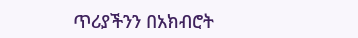ጥሪያችንን በአክብሮት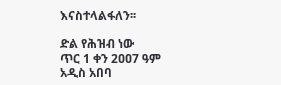እናስተላልፋለን፡፡

ድል የሕዝብ ነው
ጥር 1 ቀን 2ዐዐ7 ዓም
አዲስ አበባ